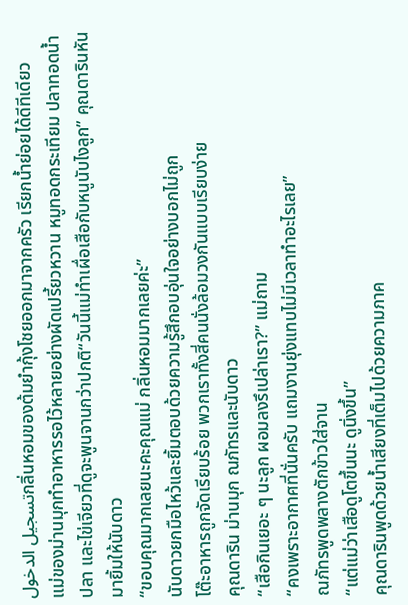تسجيل الدخولกลิ่นหอมของต้มยำกุ้งโชยออกมาจากครัว เรียกน้ำย่อยได้ดีทีเดียว
แม่ของม่านมุกทำอาหารรอไว้หลายอย่างผัดเปรี้ยวหวาน หมูทอดกระเทียม ปลาทอดน้ำปลา และไข่เจียวที่ดูจะพูนจานกว่าปกติ“วันนี้แม่ทำเผื่อเสือกับหนูนับไงลูก” คุณดารินหันมายิ้มให้นับดาว
“ขอบคุณมากเลยนะคะคุณแม่ กลิ่นหอมมากเลยค่ะ”
นับดาวยกมือไหว้และยิ้มตอบด้วยความรู้สึกอบอุ่นใจอย่างบอกไม่ถูก
โต๊ะอาหารถูกจัดเรียบร้อย พวกเราทั้งสี่คนนั่งล้อมวงกันแบบเรียบง่าย
คุณดาริน ม่านมุก ณภัทรและนับดาว
“เสือกินเยอะ ๆ นะลูก ผอมลงรึเปล่าเรา?” แม่ถาม
“คงเพราะอากาศที่นั่นครับ แถมงานยุ่งแทบไม่มีเวลาทำอะไรเลย”
ณภัทรพูดพลางตักข้าวใส่จาน
“แต่แม่ว่าเสือดูโตขึ้นนะ ดูนิ่งขึ้น”
คุณดารินพูดด้วยน้ำเสียงที่เต็มไปด้วยความภาค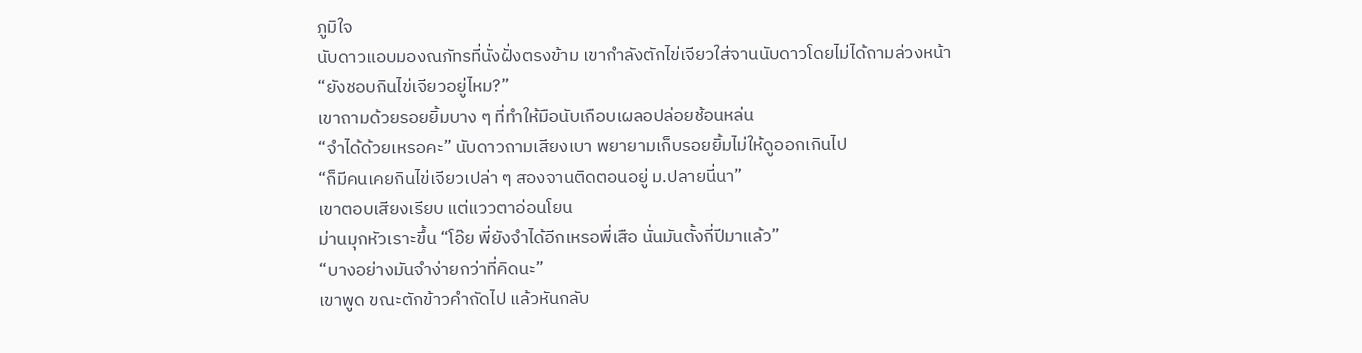ภูมิใจ
นับดาวแอบมองณภัทรที่นั่งฝั่งตรงข้าม เขากำลังตักไข่เจียวใส่จานนับดาวโดยไม่ได้ถามล่วงหน้า
“ยังชอบกินไข่เจียวอยู่ไหม?”
เขาถามด้วยรอยยิ้มบาง ๆ ที่ทำให้มือนับเกือบเผลอปล่อยช้อนหล่น
“จำได้ด้วยเหรอคะ” นับดาวถามเสียงเบา พยายามเก็บรอยยิ้มไม่ให้ดูออกเกินไป
“ก็มีคนเคยกินไข่เจียวเปล่า ๆ สองจานติดตอนอยู่ ม.ปลายนี่นา”
เขาตอบเสียงเรียบ แต่แววตาอ่อนโยน
ม่านมุกหัวเราะขึ้น “โอ๊ย พี่ยังจำได้อีกเหรอพี่เสือ นั่นมันตั้งกี่ปีมาแล้ว”
“บางอย่างมันจำง่ายกว่าที่คิดนะ”
เขาพูด ขณะตักข้าวคำถัดไป แล้วหันกลับ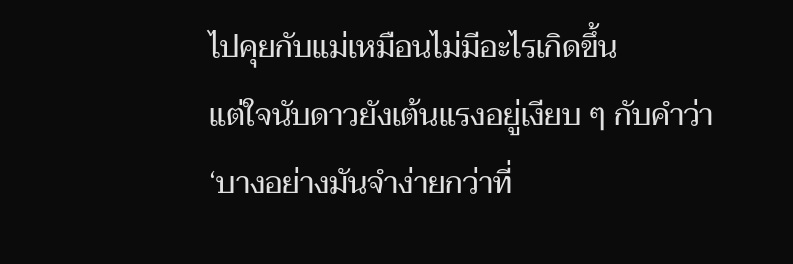ไปคุยกับแม่เหมือนไม่มีอะไรเกิดขึ้น
แต่ใจนับดาวยังเต้นแรงอยู่เงียบ ๆ กับคำว่า
‘บางอย่างมันจำง่ายกว่าที่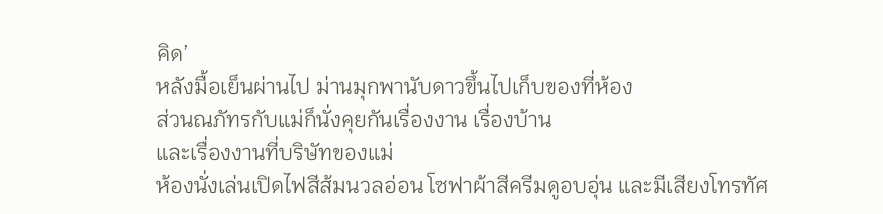คิด’
หลังมื้อเย็นผ่านไป ม่านมุกพานับดาวขึ้นไปเก็บของที่ห้อง
ส่วนณภัทรกับแม่ก็นั่งคุยกันเรื่องงาน เรื่องบ้าน
และเรื่องงานที่บริษัทของแม่
ห้องนั่งเล่นเปิดไฟสีส้มนวลอ่อน โซฟาผ้าสีครีมดูอบอุ่น และมีเสียงโทรทัศ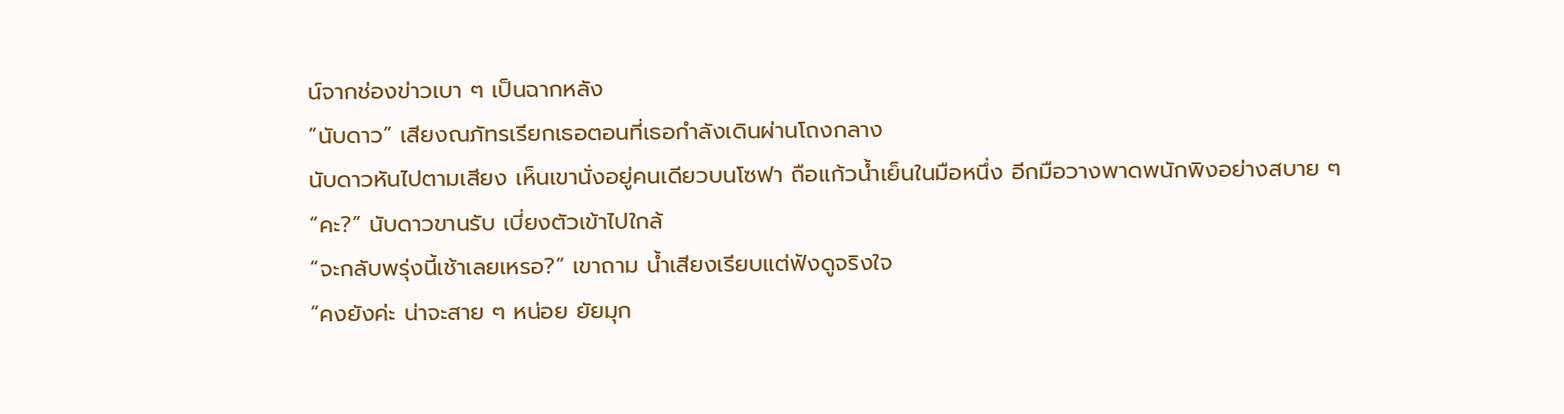น์จากช่องข่าวเบา ๆ เป็นฉากหลัง
“นับดาว” เสียงณภัทรเรียกเธอตอนที่เธอกำลังเดินผ่านโถงกลาง
นับดาวหันไปตามเสียง เห็นเขานั่งอยู่คนเดียวบนโซฟา ถือแก้วน้ำเย็นในมือหนึ่ง อีกมือวางพาดพนักพิงอย่างสบาย ๆ
“คะ?” นับดาวขานรับ เบี่ยงตัวเข้าไปใกล้
“จะกลับพรุ่งนี้เช้าเลยเหรอ?” เขาถาม น้ำเสียงเรียบแต่ฟังดูจริงใจ
“คงยังค่ะ น่าจะสาย ๆ หน่อย ยัยมุก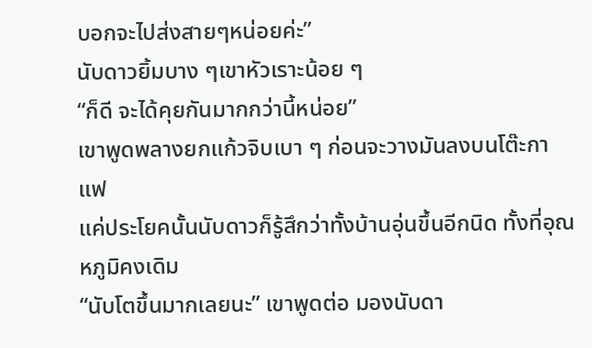บอกจะไปส่งสายๆหน่อยค่ะ”
นับดาวยิ้มบาง ๆเขาหัวเราะน้อย ๆ
“ก็ดี จะได้คุยกันมากกว่านี้หน่อย”
เขาพูดพลางยกแก้วจิบเบา ๆ ก่อนจะวางมันลงบนโต๊ะกาแฟ
แค่ประโยคนั้นนับดาวก็รู้สึกว่าทั้งบ้านอุ่นขึ้นอีกนิด ทั้งที่อุณหภูมิคงเดิม
“นับโตขึ้นมากเลยนะ” เขาพูดต่อ มองนับดา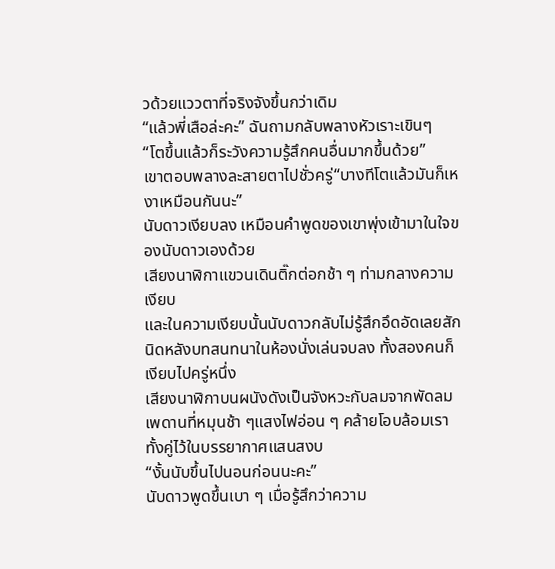วด้วยแววตาที่จริงจังขึ้นกว่าเดิม
“แล้วพี่เสือล่ะคะ” ฉันถามกลับพลางหัวเราะเขินๆ
“โตขึ้นแล้วก็ระวังความรู้สึกคนอื่นมากขึ้นด้วย”
เขาตอบพลางละสายตาไปชั่วครู่“บางทีโตแล้วมันก็เหงาเหมือนกันนะ”
นับดาวเงียบลง เหมือนคำพูดของเขาพุ่งเข้ามาในใจของนับดาวเองด้วย
เสียงนาฬิกาแขวนเดินติ๊กต่อกช้า ๆ ท่ามกลางความเงียบ
และในความเงียบนั้นนับดาวกลับไม่รู้สึกอึดอัดเลยสักนิดหลังบทสนทนาในห้องนั่งเล่นจบลง ทั้งสองคนก็เงียบไปครู่หนึ่ง
เสียงนาฬิกาบนผนังดังเป็นจังหวะกับลมจากพัดลมเพดานที่หมุนช้า ๆแสงไฟอ่อน ๆ คล้ายโอบล้อมเราทั้งคู่ไว้ในบรรยากาศแสนสงบ
“งั้นนับขึ้นไปนอนก่อนนะคะ”
นับดาวพูดขึ้นเบา ๆ เมื่อรู้สึกว่าความ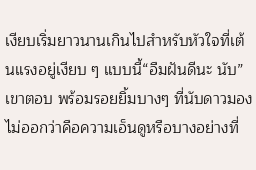เงียบเริ่มยาวนานเกินไปสำหรับหัวใจที่เต้นแรงอยู่เงียบ ๆ แบบนี้“อืมฝันดีนะ นับ” เขาตอบ พร้อมรอยยิ้มบางๆ ที่นับดาวมองไม่ออกว่าคือความเอ็นดูหรือบางอย่างที่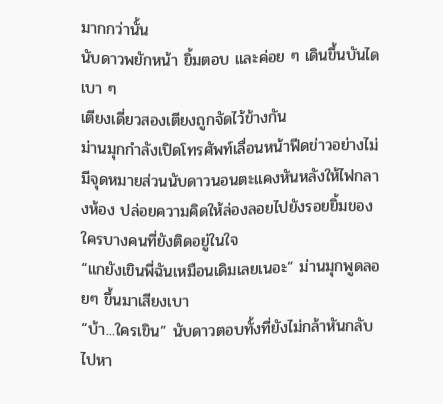มากกว่านั้น
นับดาวพยักหน้า ยิ้มตอบ และค่อย ๆ เดินขึ้นบันไดเบา ๆ
เตียงเดี่ยวสองเตียงถูกจัดไว้ข้างกัน
ม่านมุกกำลังเปิดโทรศัพท์เลื่อนหน้าฟีดข่าวอย่างไม่มีจุดหมายส่วนนับดาวนอนตะแคงหันหลังให้ไฟกลางห้อง ปล่อยความคิดให้ล่องลอยไปยังรอยยิ้มของใครบางคนที่ยังติดอยู่ในใจ
“แกยังเขินพี่ฉันเหมือนเดิมเลยเนอะ” ม่านมุกพูดลอยๆ ขึ้นมาเสียงเบา
“บ้า...ใครเขิน” นับดาวตอบทั้งที่ยังไม่กล้าหันกลับไปหา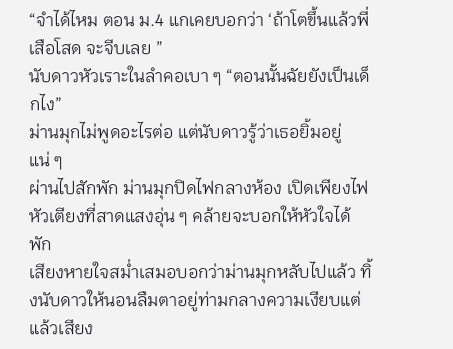“จำได้ไหม ตอน ม.4 แกเคยบอกว่า ‘ถ้าโตขึ้นแล้วพี่เสือโสด จะจีบเลย ”
นับดาวหัวเราะในลำคอเบา ๆ “ตอนนั้นฉัยยังเป็นเด็กไง”
ม่านมุกไม่พูดอะไรต่อ แต่นับดาวรู้ว่าเธอยิ้มอยู่แน่ ๆ
ผ่านไปสักพัก ม่านมุกปิดไฟกลางห้อง เปิดเพียงไฟหัวเตียงที่สาดแสงอุ่น ๆ คล้ายจะบอกให้หัวใจได้พัก
เสียงหายใจสม่ำเสมอบอกว่าม่านมุกหลับไปแล้ว ทิ้งนับดาวให้นอนลืมตาอยู่ท่ามกลางความเงียบแต่แล้วเสียง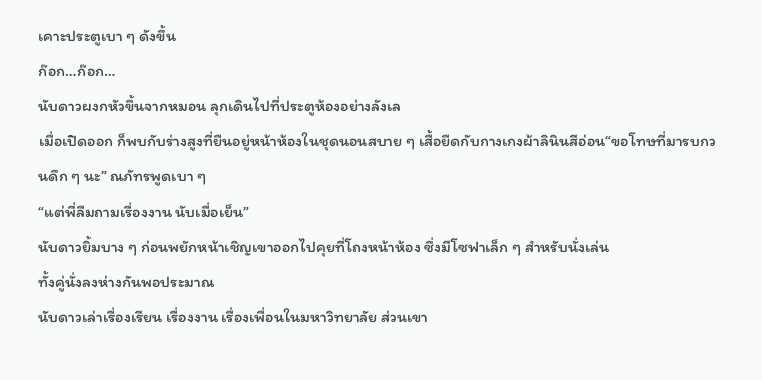เคาะประตูเบา ๆ ดังขึ้น
ก๊อก…ก๊อก…
นับดาวผงกหัวขึ้นจากหมอน ลุกเดินไปที่ประตูห้องอย่างลังเล
เมื่อเปิดออก ก็พบกับร่างสูงที่ยืนอยู่หน้าห้องในชุดนอนสบาย ๆ เสื้อยืดกับกางเกงผ้าลินินสีอ่อน“ขอโทษที่มารบกวนดึก ๆ นะ” ณภัทรพูดเบา ๆ
“แต่พี่ลืมถามเรื่องงาน นับเมื่อเย็น”
นับดาวยิ้มบาง ๆ ก่อนพยักหน้าเชิญเขาออกไปคุยที่โถงหน้าห้อง ซึ่งมีโซฟาเล็ก ๆ สำหรับนั่งเล่น
ทั้งคู่นั่งลงห่างกันพอประมาณ
นับดาวเล่าเรื่องเรียน เรื่องงาน เรื่องเพื่อนในมหาวิทยาลัย ส่วนเขา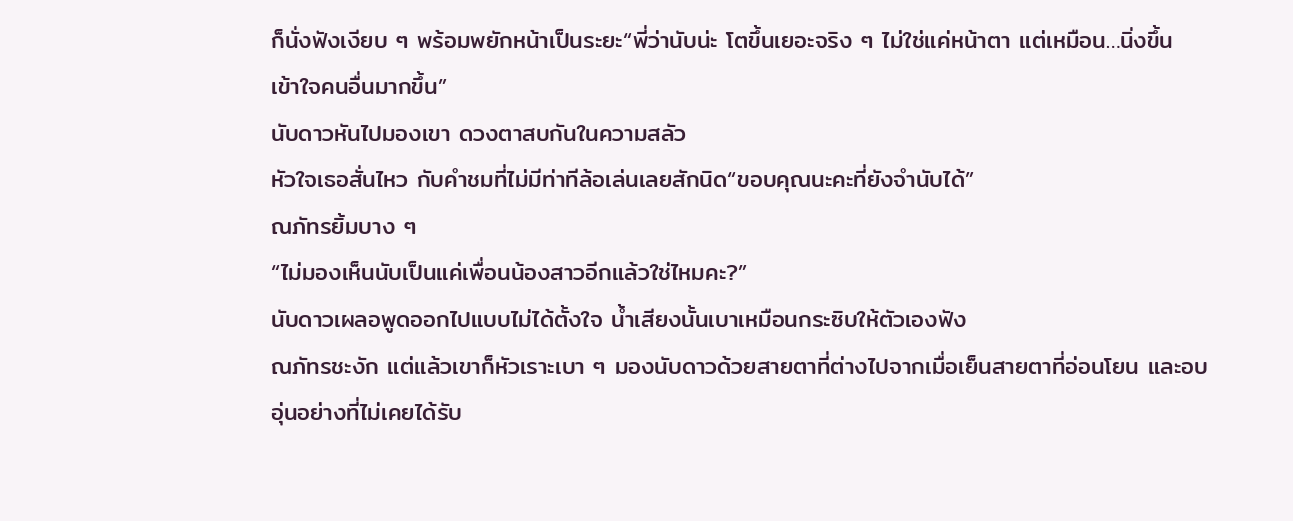ก็นั่งฟังเงียบ ๆ พร้อมพยักหน้าเป็นระยะ“พี่ว่านับน่ะ โตขึ้นเยอะจริง ๆ ไม่ใช่แค่หน้าตา แต่เหมือน…นิ่งขึ้น เข้าใจคนอื่นมากขึ้น”
นับดาวหันไปมองเขา ดวงตาสบกันในความสลัว
หัวใจเธอสั่นไหว กับคำชมที่ไม่มีท่าทีล้อเล่นเลยสักนิด“ขอบคุณนะคะที่ยังจำนับได้”
ณภัทรยิ้มบาง ๆ
“ไม่มองเห็นนับเป็นแค่เพื่อนน้องสาวอีกแล้วใช่ไหมคะ?”
นับดาวเผลอพูดออกไปแบบไม่ได้ตั้งใจ น้ำเสียงนั้นเบาเหมือนกระซิบให้ตัวเองฟัง
ณภัทรชะงัก แต่แล้วเขาก็หัวเราะเบา ๆ มองนับดาวด้วยสายตาที่ต่างไปจากเมื่อเย็นสายตาที่อ่อนโยน และอบอุ่นอย่างที่ไม่เคยได้รับ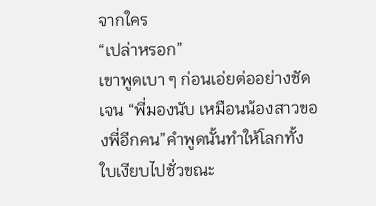จากใคร
“เปล่าหรอก”
เขาพูดเบา ๆ ก่อนเอ่ยต่ออย่างชัดเจน “พี่มองนับ เหมือนน้องสาวของพี่อีกคน”คำพูดนั้นทำให้โลกทั้งใบเงียบไปชั่วขณะ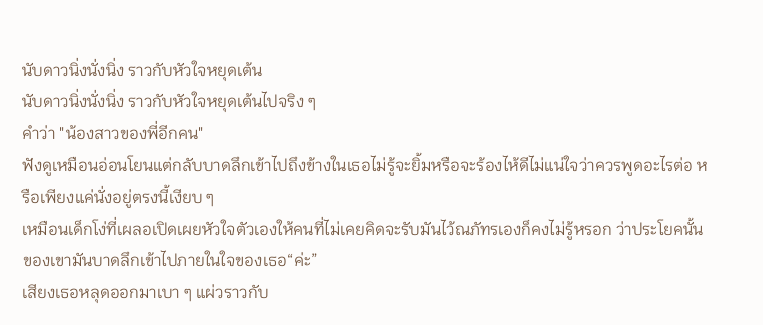นับดาวนิ่งนั่งนิ่ง ราวกับหัวใจหยุดเต้น
นับดาวนิ่งนั่งนิ่ง ราวกับหัวใจหยุดเต้นไปจริง ๆ
คำว่า "น้องสาวของพี่อีกคน"
ฟังดูเหมือนอ่อนโยนแต่กลับบาดลึกเข้าไปถึงข้างในเธอไม่รู้จะยิ้มหรือจะร้องไห้ดีไม่แน่ใจว่าควรพูดอะไรต่อ หรือเพียงแค่นั่งอยู่ตรงนี้เงียบ ๆ
เหมือนเด็กโง่ที่เผลอเปิดเผยหัวใจตัวเองให้คนที่ไม่เคยคิดจะรับมันไว้ณภัทรเองก็คงไม่รู้หรอก ว่าประโยคนั้นของเขามันบาดลึกเข้าไปภายในใจของเธอ“ค่ะ”
เสียงเธอหลุดออกมาเบา ๆ แผ่วราวกับ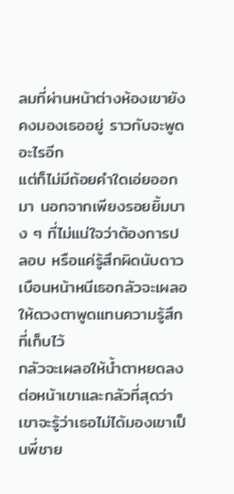ลมที่ผ่านหน้าต่างห้องเขายังคงมองเธออยู่ ราวกับจะพูดอะไรอีก
แต่ก็ไม่มีถ้อยคำใดเอ่ยออกมา นอกจากเพียงรอยยิ้มบาง ๆ ที่ไม่แน่ใจว่าต้องการปลอบ หรือแค่รู้สึกผิดนับดาวเบือนหน้าหนีเธอกลัวจะเผลอให้ดวงตาพูดแทนความรู้สึกที่เก็บไว้
กลัวจะเผลอให้น้ำตาหยดลงต่อหน้าเขาและกลัวที่สุดว่าเขาจะรู้ว่าเธอไม่ได้มองเขาเป็นพี่ชาย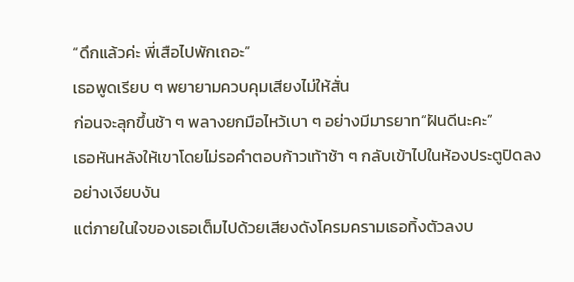“ดึกแล้วค่ะ พี่เสือไปพักเถอะ”
เธอพูดเรียบ ๆ พยายามควบคุมเสียงไม่ให้สั่น
ก่อนจะลุกขึ้นช้า ๆ พลางยกมือไหว้เบา ๆ อย่างมีมารยาท“ฝันดีนะคะ”
เธอหันหลังให้เขาโดยไม่รอคำตอบก้าวเท้าช้า ๆ กลับเข้าไปในห้องประตูปิดลงอย่างเงียบงัน
แต่ภายในใจของเธอเต็มไปด้วยเสียงดังโครมครามเธอทิ้งตัวลงบ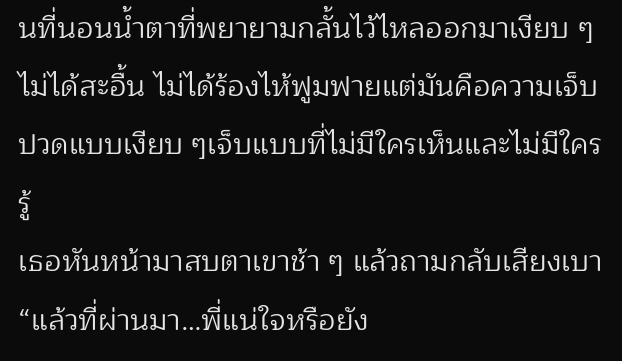นที่นอนน้ำตาที่พยายามกลั้นไว้ไหลออกมาเงียบ ๆ
ไม่ได้สะอื้น ไม่ได้ร้องไห้ฟูมฟายแต่มันคือความเจ็บปวดแบบเงียบ ๆเจ็บแบบที่ไม่มีใครเห็นและไม่มีใครรู้
เธอหันหน้ามาสบตาเขาช้า ๆ แล้วถามกลับเสียงเบา“แล้วที่ผ่านมา…พี่แน่ใจหรือยัง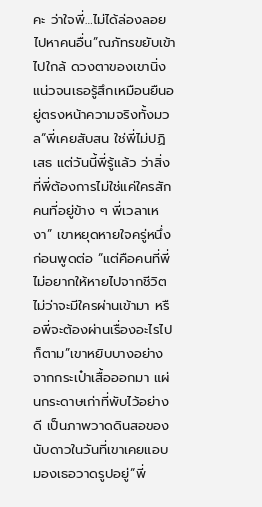คะ ว่าใจพี่…ไม่ได้ล่องลอยไปหาคนอื่น”ณภัทรขยับเข้าไปใกล้ ดวงตาของเขานิ่งแน่วจนเธอรู้สึกเหมือนยืนอยู่ตรงหน้าความจริงทั้งมวล“พี่เคยสับสน ใช่พี่ไม่ปฏิเสธ แต่วันนี้พี่รู้แล้ว ว่าสิ่งที่พี่ต้องการไม่ใช่แค่ใครสักคนที่อยู่ข้าง ๆ พี่เวลาเหงา” เขาหยุดหายใจครู่หนึ่ง ก่อนพูดต่อ “แต่คือคนที่พี่ไม่อยากให้หายไปจากชีวิต ไม่ว่าจะมีใครผ่านเข้ามา หรือพี่จะต้องผ่านเรื่องอะไรไปก็ตาม”เขาหยิบบางอย่างจากกระเป๋าเสื้อออกมา แผ่นกระดาษเก่าที่พับไว้อย่างดี เป็นภาพวาดดินสอของนับดาวในวันที่เขาเคยแอบมองเธอวาดรูปอยู่“พี่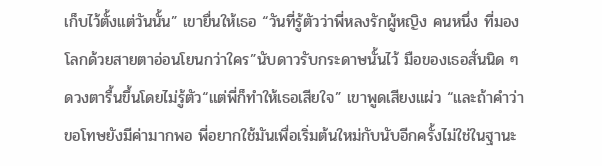เก็บไว้ตั้งแต่วันนั้น” เขายื่นให้เธอ “วันที่รู้ตัวว่าพี่หลงรักผู้หญิง คนหนึ่ง ที่มองโลกด้วยสายตาอ่อนโยนกว่าใคร”นับดาวรับกระดาษนั้นไว้ มือของเธอสั่นนิด ๆ ดวงตารื้นขึ้นโดยไม่รู้ตัว“แต่พี่ก็ทำให้เธอเสียใจ” เขาพูดเสียงแผ่ว “และถ้าคำว่าขอโทษยังมีค่ามากพอ พี่อยากใช้มันเพื่อเริ่มต้นใหม่กับนับอีกครั้งไม่ใช่ในฐานะ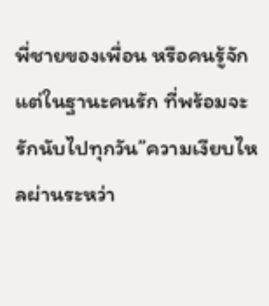พี่ชายของเพื่อน หรือคนรู้จัก แต่ในฐานะคนรัก ที่พร้อมจะรักนับไปทุกวัน”ความเงียบไหลผ่านระหว่า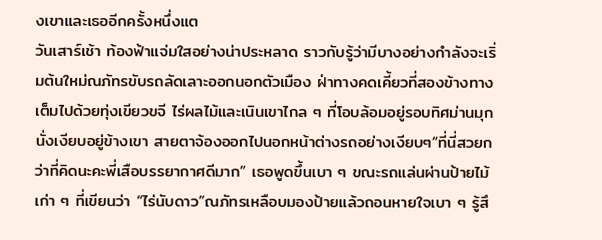งเขาและเธออีกครั้งหนึ่งแต
วันเสาร์เช้า ท้องฟ้าแจ่มใสอย่างน่าประหลาด ราวกับรู้ว่ามีบางอย่างกำลังจะเริ่มต้นใหม่ณภัทรขับรถลัดเลาะออกนอกตัวเมือง ฝ่าทางคดเคี้ยวที่สองข้างทางเต็มไปด้วยทุ่งเขียวขจี ไร่ผลไม้และเนินเขาไกล ๆ ที่โอบล้อมอยู่รอบทิศม่านมุกนั่งเงียบอยู่ข้างเขา สายตาจ้องออกไปนอกหน้าต่างรถอย่างเงียบๆ“ที่นี่สวยกว่าที่คิดนะคะพี่เสือบรรยากาศดีมาก” เธอพูดขึ้นเบา ๆ ขณะรถแล่นผ่านป้ายไม้เก่า ๆ ที่เขียนว่า “ไร่นับดาว”ณภัทรเหลือบมองป้ายแล้วถอนหายใจเบา ๆ รู้สึ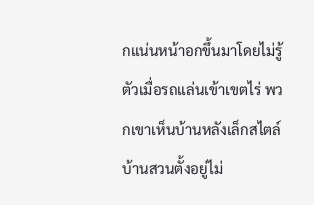กแน่นหน้าอกขึ้นมาโดยไม่รู้ตัวเมื่อรถแล่นเข้าเขตไร่ พวกเขาเห็นบ้านหลังเล็กสไตล์บ้านสวนตั้งอยู่ไม่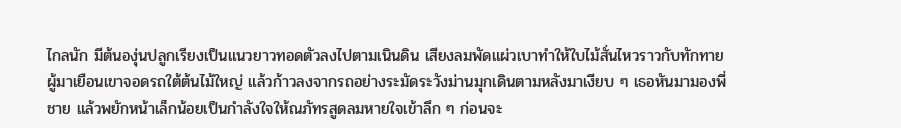ไกลนัก มีต้นองุ่นปลูกเรียงเป็นแนวยาวทอดตัวลงไปตามเนินดิน เสียงลมพัดแผ่วเบาทำให้ใบไม้สั่นไหวราวกับทักทายผู้มาเยือนเขาจอดรถใต้ต้นไม้ใหญ่ แล้วก้าวลงจากรถอย่างระมัดระวังม่านมุกเดินตามหลังมาเงียบ ๆ เธอหันมามองพี่ชาย แล้วพยักหน้าเล็กน้อยเป็นกำลังใจให้ณภัทรสูดลมหายใจเข้าลึก ๆ ก่อนจะ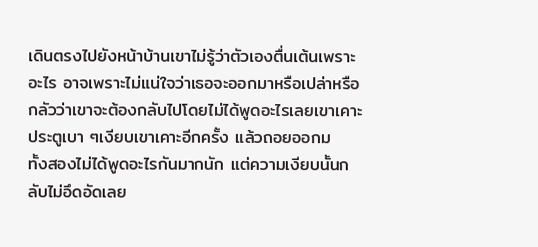เดินตรงไปยังหน้าบ้านเขาไม่รู้ว่าตัวเองตื่นเต้นเพราะอะไร อาจเพราะไม่แน่ใจว่าเธอจะออกมาหรือเปล่าหรือกลัวว่าเขาจะต้องกลับไปโดยไม่ได้พูดอะไรเลยเขาเคาะประตูเบา ๆเงียบเขาเคาะอีกครั้ง แล้วถอยออกม
ทั้งสองไม่ได้พูดอะไรกันมากนัก แต่ความเงียบนั้นกลับไม่อึดอัดเลย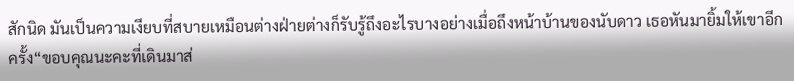สักนิด มันเป็นความเงียบที่สบายเหมือนต่างฝ่ายต่างก็รับรู้ถึงอะไรบางอย่างเมื่อถึงหน้าบ้านของนับดาว เธอหันมายิ้มให้เขาอีกครั้ง“ขอบคุณนะคะที่เดินมาส่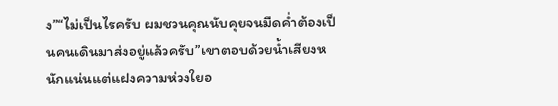ง”“ไม่เป็นไรครับ ผมชวนคุณนับคุยจนมืดค่ำต้องเป็นคนเดินมาส่งอยู่แล้วครับ”เขาตอบด้วยน้ำเสียงหนักแน่นแต่แฝงความห่วงใยอ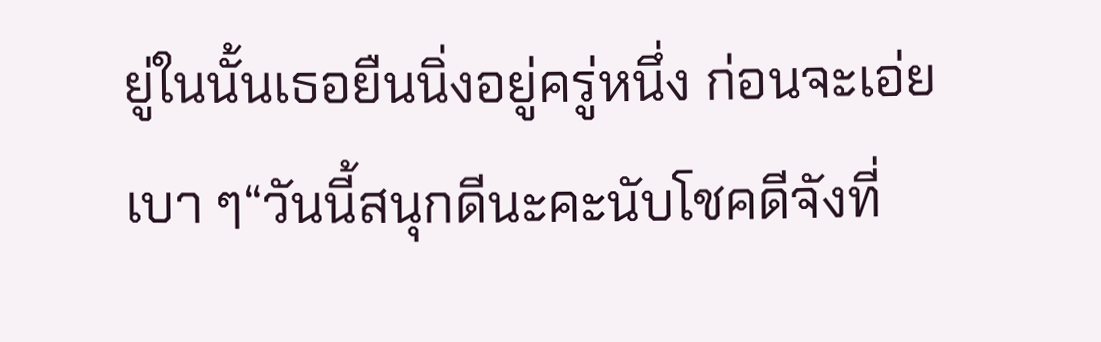ยู่ในนั้นเธอยืนนิ่งอยู่ครู่หนึ่ง ก่อนจะเอ่ยเบา ๆ“วันนี้สนุกดีนะคะนับโชคดีจังที่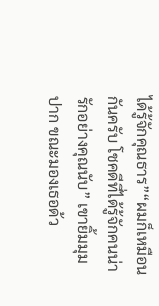ได้รู้จักคุณธาร”“ผมก็เหมือนกันครับ โชคดีที่ได้รู้จักคนน่ารักอย่างคุณนับ” เขายิ้มมุมปาก ขณะมองเธอด้ว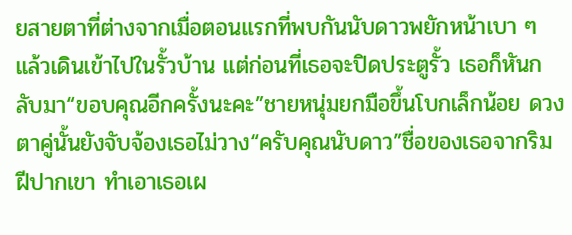ยสายตาที่ต่างจากเมื่อตอนแรกที่พบกันนับดาวพยักหน้าเบา ๆ แล้วเดินเข้าไปในรั้วบ้าน แต่ก่อนที่เธอจะปิดประตูรั้ว เธอก็หันกลับมา“ขอบคุณอีกครั้งนะคะ”ชายหนุ่มยกมือขึ้นโบกเล็กน้อย ดวงตาคู่นั้นยังจับจ้องเธอไม่วาง“ครับคุณนับดาว”ชื่อของเธอจากริมฝีปากเขา ทำเอาเธอเผ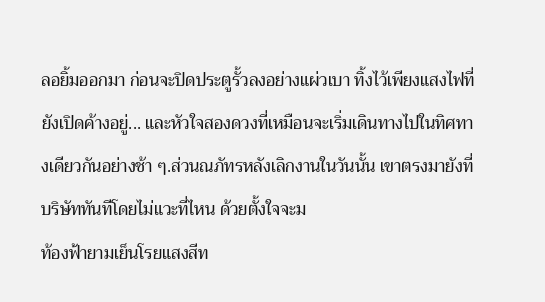ลอยิ้มออกมา ก่อนจะปิดประตูรั้วลงอย่างแผ่วเบา ทิ้งไว้เพียงแสงไฟที่ยังเปิดค้างอยู่... และหัวใจสองดวงที่เหมือนจะเริ่มเดินทางไปในทิศทางเดียวกันอย่างช้า ๆ.ส่วนณภัทรหลังเลิกงานในวันนั้น เขาตรงมายังที่บริษัททันทีโดยไม่แวะที่ไหน ด้วยตั้งใจจะม
ท้องฟ้ายามเย็นโรยแสงสีท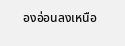องอ่อนลงเหนือ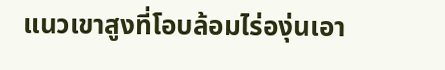แนวเขาสูงที่โอบล้อมไร่องุ่นเอา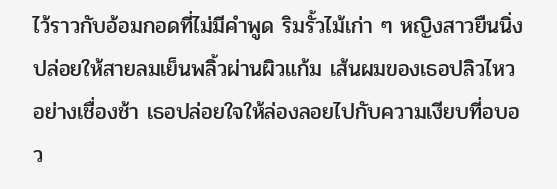ไว้ราวกับอ้อมกอดที่ไม่มีคำพูด ริมรั้วไม้เก่า ๆ หญิงสาวยืนนิ่ง ปล่อยให้สายลมเย็นพลิ้วผ่านผิวแก้ม เส้นผมของเธอปลิวไหวอย่างเชื่องช้า เธอปล่อยใจให้ล่องลอยไปกับความเงียบที่อบอว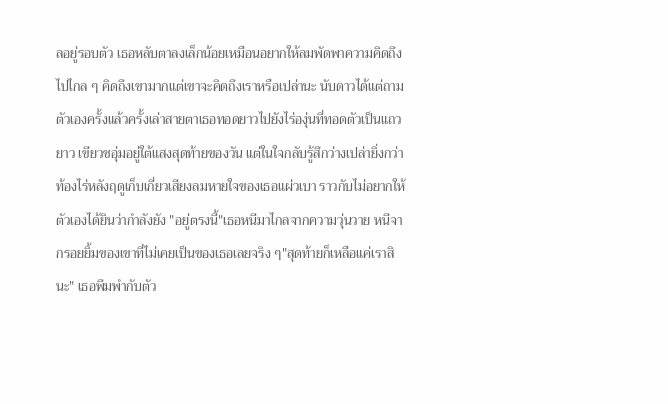ลอยู่รอบตัว เธอหลับตาลงเล็กน้อยเหมือนอยากให้ลมพัดพาความคิดถึงไปไกล ๆ คิดถึงเขามากแต่เขาจะคิดถึงเราหรือเปล่านะ นับดาวได้แต่ถามตัวเองครั้งแล้วครั้งเล่าสายตาเธอทอดยาวไปยังไร่องุ่นที่ทอดตัวเป็นแถวยาว เขียวชอุ่มอยู่ใต้แสงสุดท้ายของวัน แต่ในใจกลับรู้สึกว่างเปล่ายิ่งกว่าท้องไร่หลังฤดูเก็บเกี่ยวเสียงลมหายใจของเธอแผ่วเบา ราวกับไม่อยากให้ตัวเองได้ยินว่ากำลังยัง "อยู่ตรงนี้"เธอหนีมาไกลจากความวุ่นวาย หนีจากรอยยิ้มของเขาที่ไม่เคยเป็นของเธอเลยจริง ๆ"สุดท้ายก็เหลือแค่เราสินะ" เธอพึมพำกับตัว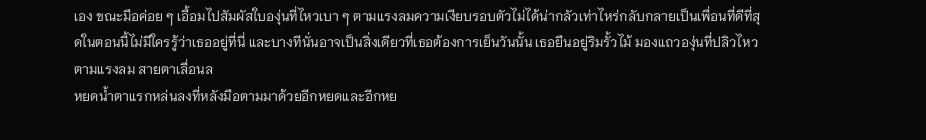เอง ขณะมือค่อย ๆ เอื้อมไปสัมผัสใบองุ่นที่ไหวเบา ๆ ตามแรงลมความเงียบรอบตัวไม่ได้น่ากลัวเท่าไหร่กลับกลายเป็นเพื่อนที่ดีที่สุดในตอนนี้ไม่มีใครรู้ว่าเธออยู่ที่นี่ และบางทีนั่นอาจเป็นสิ่งเดียวที่เธอต้องการเย็นวันนั้น เธอยืนอยู่ริมรั้วไม้ มองแถวองุ่นที่ปลิวไหวตามแรงลม สายตาเลื่อนล
หยดน้ำตาแรกหล่นลงที่หลังมือตามมาด้วยอีกหยดและอีกหย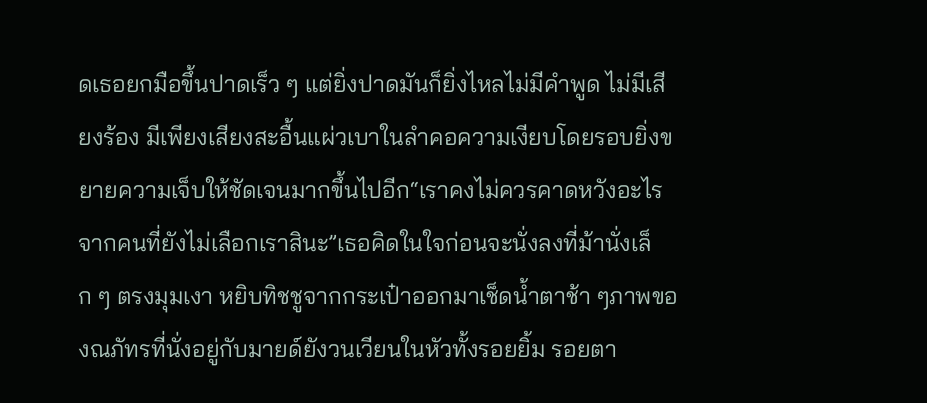ดเธอยกมือขึ้นปาดเร็ว ๆ แต่ยิ่งปาดมันก็ยิ่งไหลไม่มีคำพูด ไม่มีเสียงร้อง มีเพียงเสียงสะอื้นแผ่วเบาในลำคอความเงียบโดยรอบยิ่งขยายความเจ็บให้ชัดเจนมากขึ้นไปอีก“เราคงไม่ควรคาดหวังอะไรจากคนที่ยังไม่เลือกเราสินะ”เธอคิดในใจก่อนจะนั่งลงที่ม้านั่งเล็ก ๆ ตรงมุมเงา หยิบทิชชูจากกระเป๋าออกมาเช็ดน้ำตาช้า ๆภาพของณภัทรที่นั่งอยู่กับมายด์ยังวนเวียนในหัวทั้งรอยยิ้ม รอยตา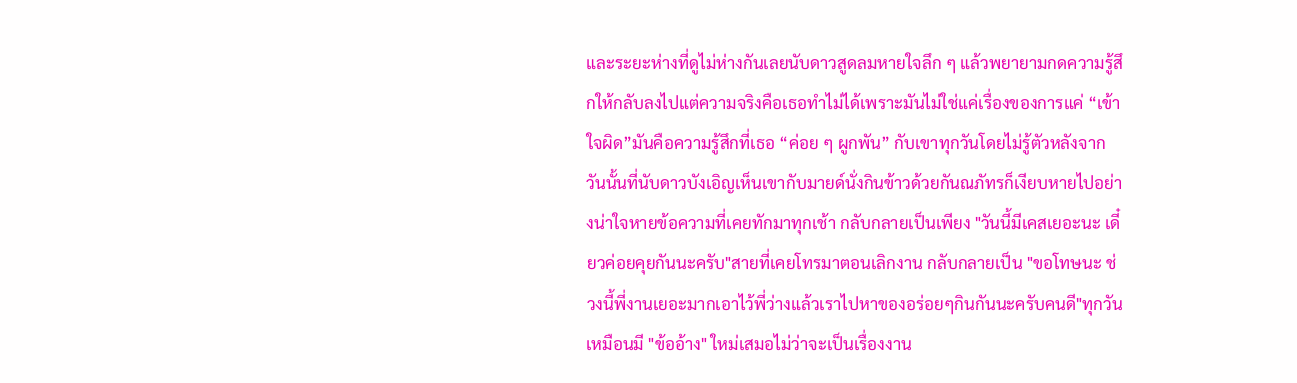และระยะห่างที่ดูไม่ห่างกันเลยนับดาวสูดลมหายใจลึก ๆ แล้วพยายามกดความรู้สึกให้กลับลงไปแต่ความจริงคือเธอทำไม่ได้เพราะมันไม่ใช่แค่เรื่องของการแค่ “เข้าใจผิด”มันคือความรู้สึกที่เธอ “ค่อย ๆ ผูกพัน” กับเขาทุกวันโดยไม่รู้ตัวหลังจากวันนั้นที่นับดาวบังเอิญเห็นเขากับมายด์นั่งกินข้าวด้วยกันณภัทรก็เงียบหายไปอย่างน่าใจหายข้อความที่เคยทักมาทุกเช้า กลับกลายเป็นเพียง "วันนี้มีเคสเยอะนะ เดี๋ยวค่อยคุยกันนะครับ"สายที่เคยโทรมาตอนเลิกงาน กลับกลายเป็น "ขอโทษนะ ช่วงนี้พี่งานเยอะมากเอาไว้พี่ว่างแล้วเราไปหาของอร่อยๆกินกันนะครับคนดี"ทุกวันเหมือนมี "ข้ออ้าง" ใหม่เสมอไม่ว่าจะเป็นเรื่องงาน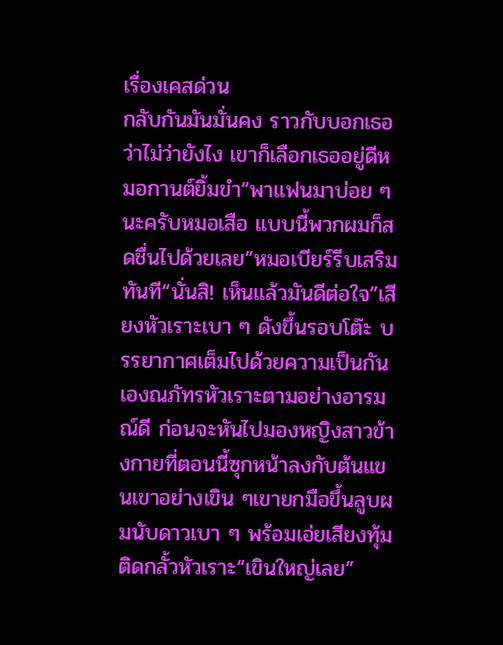เรื่องเคสด่วน
กลับกันมันมั่นคง ราวกับบอกเธอว่าไม่ว่ายังไง เขาก็เลือกเธออยู่ดีหมอกานต์ยิ้มขำ“พาแฟนมาบ่อย ๆ นะครับหมอเสือ แบบนี้พวกผมก็สดชื่นไปด้วยเลย”หมอเบียร์รีบเสริมทันที“นั่นสิ! เห็นแล้วมันดีต่อใจ”เสียงหัวเราะเบา ๆ ดังขึ้นรอบโต๊ะ บรรยากาศเต็มไปด้วยความเป็นกันเองณภัทรหัวเราะตามอย่างอารมณ์ดี ก่อนจะหันไปมองหญิงสาวข้างกายที่ตอนนี้ซุกหน้าลงกับต้นแขนเขาอย่างเขิน ๆเขายกมือขึ้นลูบผมนับดาวเบา ๆ พร้อมเอ่ยเสียงทุ้มติดกลั้วหัวเราะ“เขินใหญ่เลย”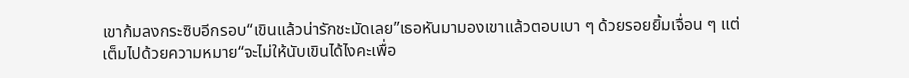เขาก้มลงกระซิบอีกรอบ“เขินแล้วน่ารักชะมัดเลย”เธอหันมามองเขาแล้วตอบเบา ๆ ด้วยรอยยิ้มเจื่อน ๆ แต่เต็มไปด้วยความหมาย“จะไม่ให้นับเขินได้ไงคะเพื่อ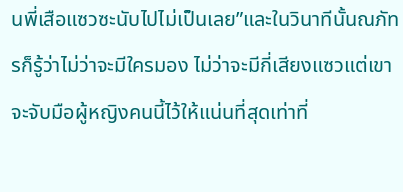นพี่เสือแซวซะนับไปไม่เป็นเลย”และในวินาทีนั้นณภัทรก็รู้ว่าไม่ว่าจะมีใครมอง ไม่ว่าจะมีกี่เสียงแซวแต่เขาจะจับมือผู้หญิงคนนี้ไว้ให้แน่นที่สุดเท่าที่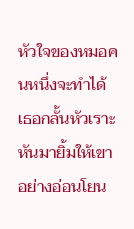หัวใจของหมอคนหนึ่งจะทำได้เธอกลั้นหัวเราะ หันมายิ้มให้เขาอย่างอ่อนโยน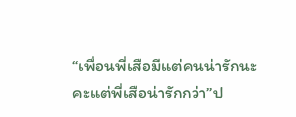“เพื่อนพี่เสือมีแต่คนน่ารักนะคะแต่พี่เสือน่ารักกว่า”ป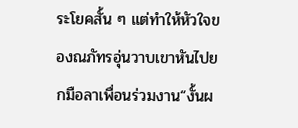ระโยคสั้น ๆ แต่ทำให้หัวใจของณภัทรอุ่นวาบเขาหันไปยกมือลาเพื่อนร่วมงาน“งั้นผ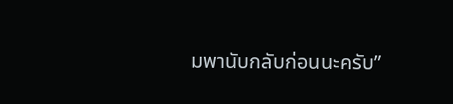มพานับกลับก่อนนะครับ”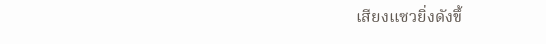เสียงแซวยิ่งดังขึ้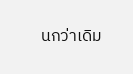นกว่าเดิม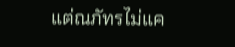แต่ณภัทรไม่แค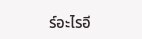ร์อะไรอี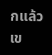กแล้ว เข